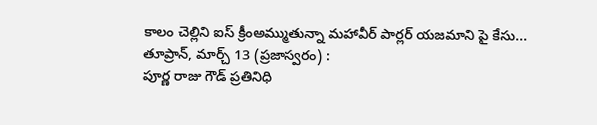కాలం చెల్లిని ఐస్ క్రీంఅమ్ముతున్నా మహావీర్ పార్లర్ యజమాని పై కేసు...
తూప్రాన్, మార్చ్ 13 (ప్రజాస్వరం) :
పూర్ణ రాజు గౌడ్ ప్రతినిధి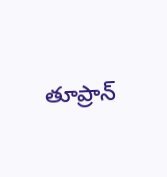తూప్రాన్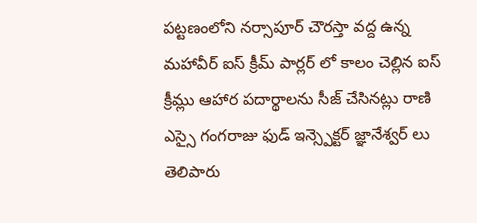పట్టణంలోని నర్సాపూర్ చౌరస్తా వద్ద ఉన్న మహావీర్ ఐస్ క్రీమ్ పార్లర్ లో కాలం చెల్లిన ఐస్ క్రీమ్లు ఆహార పదార్థాలను సీజ్ చేసినట్లు రాణి ఎస్సై గంగరాజు ఫుడ్ ఇన్స్పెక్టర్ జ్ఞానేశ్వర్ లు తెలిపారు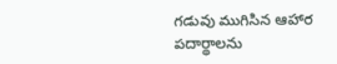గడువు ముగిసిన ఆహార పదార్థాలను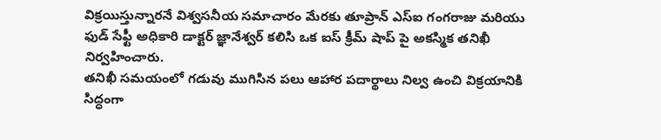విక్రయిస్తున్నారనే విశ్వసనీయ సమాచారం మేరకు తూప్రాన్ ఎస్ఐ గంగరాజు మరియు ఫుడ్ సేఫ్టీ అధికారి డాక్టర్ జ్ఞానేశ్వర్ కలిసి ఒక ఐస్ క్రీమ్ షాప్ పై అకస్మిక తనిఖీ నిర్వహించారు.
తనిఖీ సమయంలో గడువు ముగిసిన పలు ఆహార పదార్థాలు నిల్వ ఉంచి విక్రయానికి సిద్ధంగా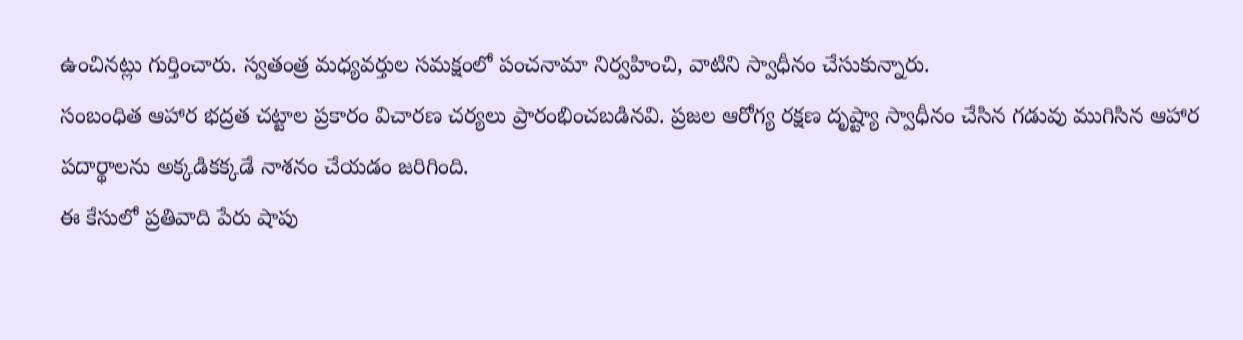ఉంచినట్లు గుర్తించారు. స్వతంత్ర మధ్యవర్తుల సమక్షంలో పంచనామా నిర్వహించి, వాటిని స్వాధీనం చేసుకున్నారు.
సంబంధిత ఆహార భద్రత చట్టాల ప్రకారం విచారణ చర్యలు ప్రారంభించబడినవి. ప్రజల ఆరోగ్య రక్షణ దృష్ట్యా స్వాధీనం చేసిన గడువు ముగిసిన ఆహార పదార్థాలను అక్కడికక్కడే నాశనం చేయడం జరిగింది.
ఈ కేసులో ప్రతివాది పేరు షాపు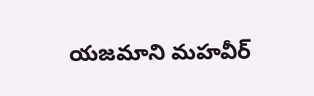యజమాని మహవీర్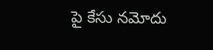పై కేసు నమోదు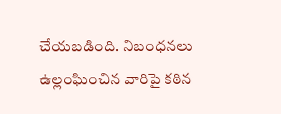చేయబడింది. నిబంధనలు ఉల్లంఘించిన వారిపై కఠిన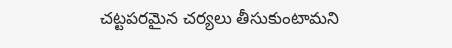చట్టపరమైన చర్యలు తీసుకుంటామని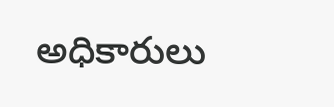అధికారులు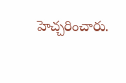హెచ్చరించారు.